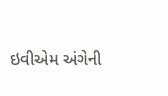ઇવીએમ અંગેની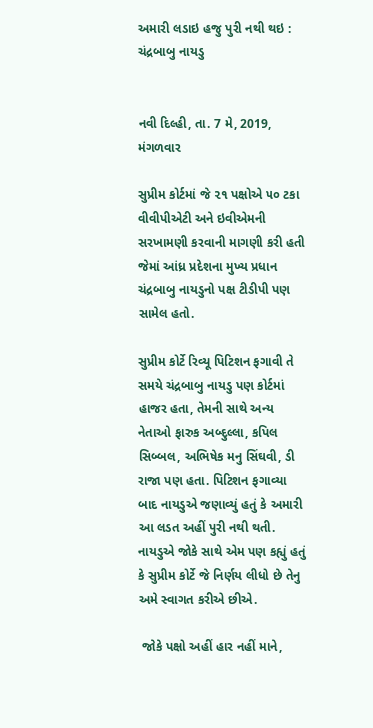અમારી લડાઇ હજુ પુરી નથી થઇ : ચંદ્રબાબુ નાયડુ


નવી દિલ્હી, તા. 7 મે, 2019, મંગળવાર

સુપ્રીમ કોર્ટમાં જે ૨૧ પક્ષોએ ૫૦ ટકા વીવીપીએટી અને ઇવીએમની સરખામણી કરવાની માગણી કરી હતી જેમાં આંધ્ર પ્રદેશના મુખ્ય પ્રધાન ચંદ્રબાબુ નાયડુનો પક્ષ ટીડીપી પણ સામેલ હતો.

સુપ્રીમ કોર્ટે રિવ્યૂ પિટિશન ફગાવી તે સમયે ચંદ્રબાબુ નાયડુ પણ કોર્ટમાં હાજર હતા, તેમની સાથે અન્ય નેતાઓ ફારુક અબ્દુલ્લા, કપિલ સિબ્બલ, અભિષેક મનુ સિંઘવી, ડી રાજા પણ હતા. પિટિશન ફગાવ્યા બાદ નાયડુએ જણાવ્યું હતું કે અમારી આ લડત અહીં પુરી નથી થતી.  નાયડુએ જોકે સાથે એમ પણ કહ્યું હતું કે સુપ્રીમ કોર્ટે જે નિર્ણય લીધો છે તેનુ અમે સ્વાગત કરીએ છીએ.

 જોકે પક્ષો અહીં હાર નહીં માને,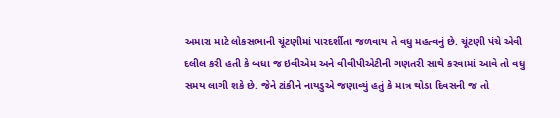અમારા માટે લોકસભાની ચૂંટણીમાં પારદર્શીતા જળવાય તે વધુ મહત્વનું છે. ચૂંટણી પંચે એવી દલીલ કરી હતી કે બધા જ ઇવીએમ અને વીવીપીએટીની ગણતરી સાથે કરવામાં આવે તો વધુ સમય લાગી શકે છે. જેને ટાંકીને નાયડુએ જણાવ્યું હતું કે માત્ર થોડા દિવસની જ તો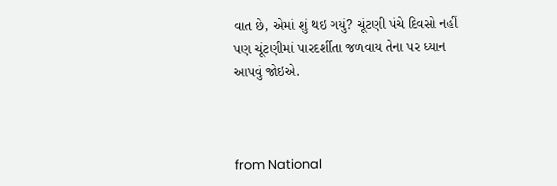વાત છે, એમાં શું થઇ ગયું? ચૂંટણી પંચે દિવસો નહીં પણ ચૂંટણીમાં પારદર્શીતા જળવાય તેના પર ધ્યાન આપવું જોઇએ.



from National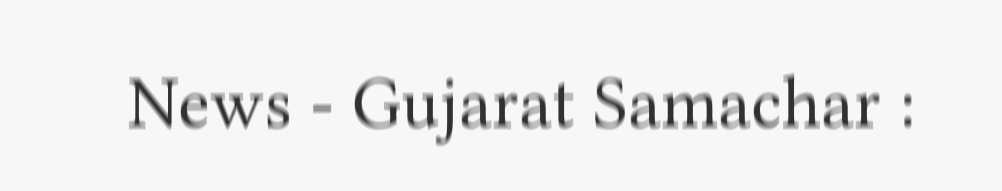News - Gujarat Samachar :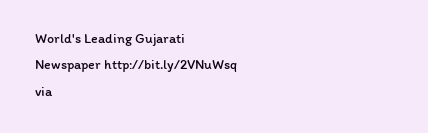World's Leading Gujarati Newspaper http://bit.ly/2VNuWsq
via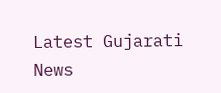Latest Gujarati News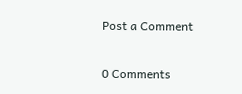Post a Comment

0 Comments